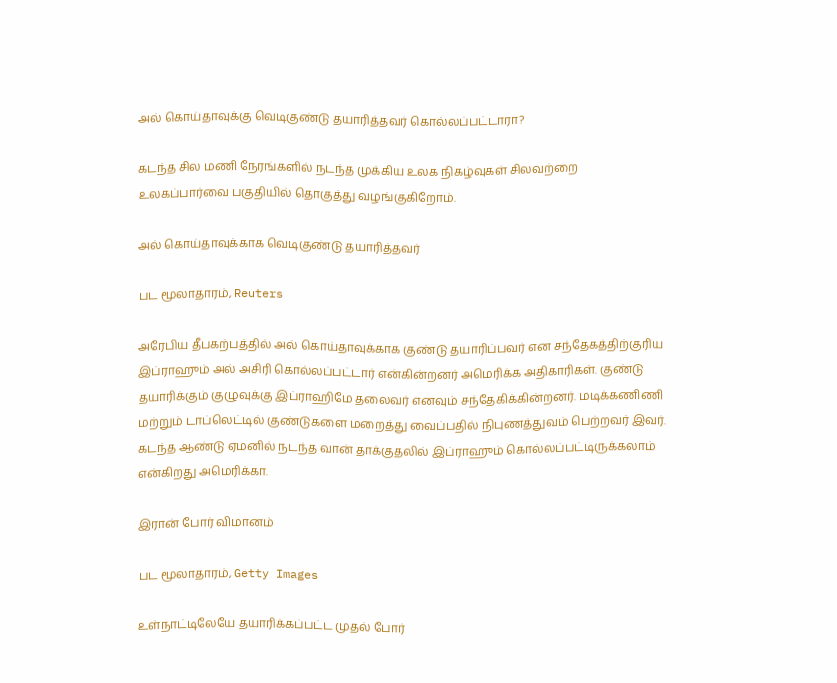அல் கொய்தாவுக்கு வெடிகுண்டு தயாரித்தவர் கொல்லப்பட்டாரா?

கடந்த சில மணி நேரங்களில் நடந்த முக்கிய உலக நிகழ்வுகள் சிலவற்றை உலகப்பார்வை பகுதியில் தொகுத்து வழங்குகிறோம்.

அல் கொய்தாவுக்காக வெடிகுண்டு தயாரித்தவர்

பட மூலாதாரம், Reuters

அரேபிய தீபகற்பத்தில் அல் கொய்தாவுக்காக குண்டு தயாரிப்பவர் என சந்தேகத்திற்குரிய இப்ராஹும் அல் அசிரி கொல்லப்பட்டார் என்கின்றனர் அமெரிக்க அதிகாரிகள். குண்டு தயாரிக்கும் குழுவுக்கு இப்ராஹிமே தலைவர் எனவும் சந்தேகிக்கின்றனர். மடிக்கணிணி மற்றும் டாப்லெட்டில் குண்டுகளை மறைத்து வைப்பதில் நிபுணத்துவம் பெற்றவர் இவர். கடந்த ஆண்டு ஏமனில் நடந்த வான் தாக்குதலில் இப்ராஹும் கொல்லப்பட்டிருக்கலாம் என்கிறது அமெரிக்கா.

இரான் போர் விமானம்

பட மூலாதாரம், Getty Images

உள்நாட்டிலேயே தயாரிக்கப்பட்ட முதல் போர்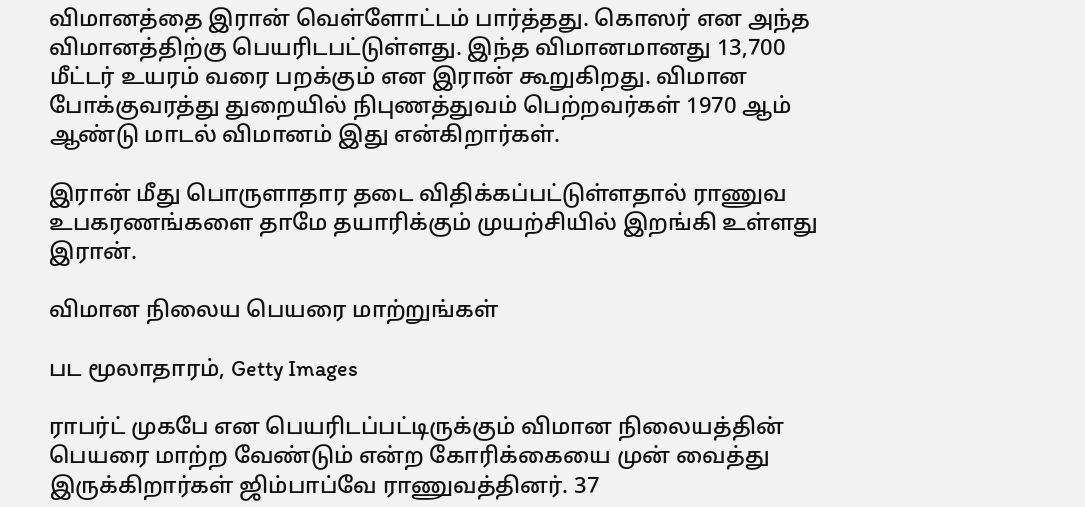விமானத்தை இரான் வெள்ளோட்டம் பார்த்தது. கொஸர் என அந்த விமானத்திற்கு பெயரிடபட்டுள்ளது. இந்த விமானமானது 13,700 மீட்டர் உயரம் வரை பறக்கும் என இரான் கூறுகிறது. விமான போக்குவரத்து துறையில் நிபுணத்துவம் பெற்றவர்கள் 1970 ஆம் ஆண்டு மாடல் விமானம் இது என்கிறார்கள்.

இரான் மீது பொருளாதார தடை விதிக்கப்பட்டுள்ளதால் ராணுவ உபகரணங்களை தாமே தயாரிக்கும் முயற்சியில் இறங்கி உள்ளது இரான்.

விமான நிலைய பெயரை மாற்றுங்கள்

பட மூலாதாரம், Getty Images

ராபர்ட் முகபே என பெயரிடப்பட்டிருக்கும் விமான நிலையத்தின் பெயரை மாற்ற வேண்டும் என்ற கோரிக்கையை முன் வைத்து இருக்கிறார்கள் ஜிம்பாப்வே ராணுவத்தினர். 37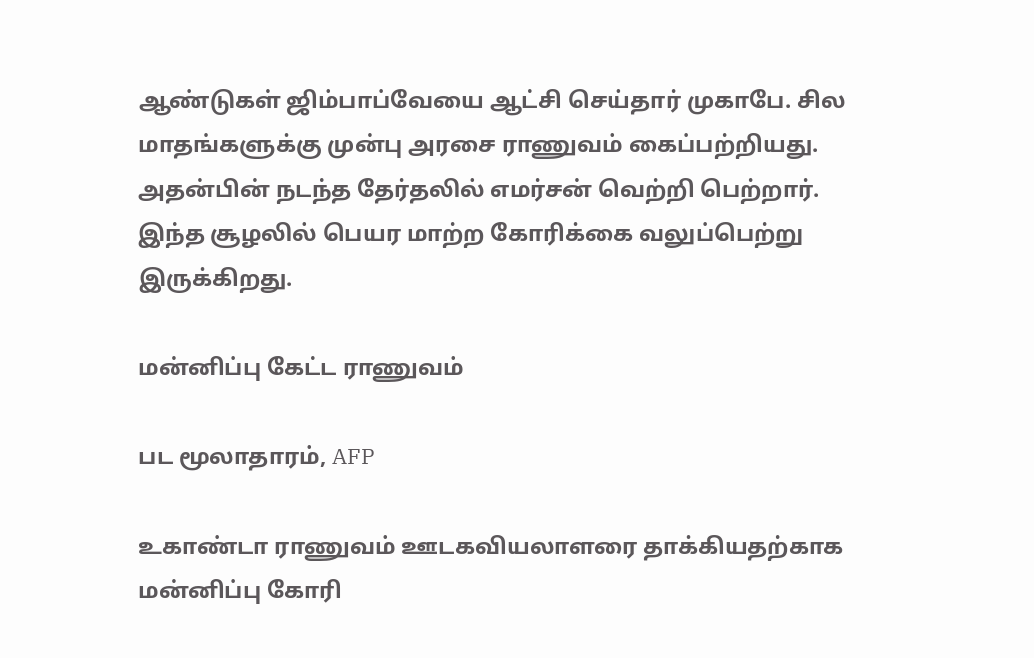ஆண்டுகள் ஜிம்பாப்வேயை ஆட்சி செய்தார் முகாபே. சில மாதங்களுக்கு முன்பு அரசை ராணுவம் கைப்பற்றியது. அதன்பின் நடந்த தேர்தலில் எமர்சன் வெற்றி பெற்றார். இந்த சூழலில் பெயர மாற்ற கோரிக்கை வலுப்பெற்று இருக்கிறது.

மன்னிப்பு கேட்ட ராணுவம்

பட மூலாதாரம், AFP

உகாண்டா ராணுவம் ஊடகவியலாளரை தாக்கியதற்காக மன்னிப்பு கோரி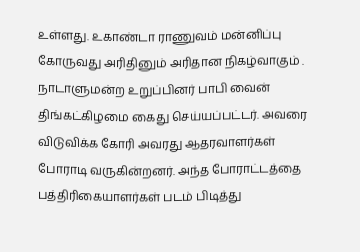உள்ளது. உகாண்டா ராணுவம் மன்னிப்பு கோருவது அரிதினும் அரிதான நிகழ்வாகும் . நாடாளுமன்ற உறுப்பினர் பாபி வைன் திங்கட்கிழமை கைது செய்யப்பட்டர். அவரை விடுவிக்க கோரி அவரது ஆதரவாளர்கள் போராடி வருகின்றனர். அந்த போராட்டத்தை பத்திரிகையாளர்கள் படம் பிடித்து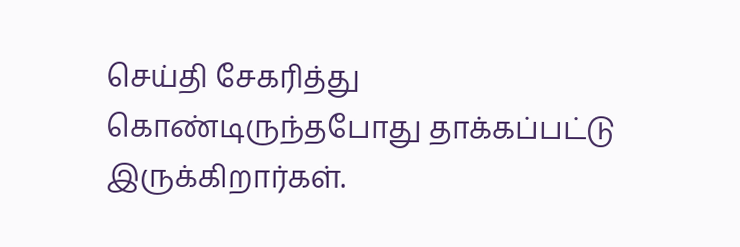செய்தி சேகரித்து கொண்டிருந்தபோது தாக்கப்பட்டு இருக்கிறார்கள்.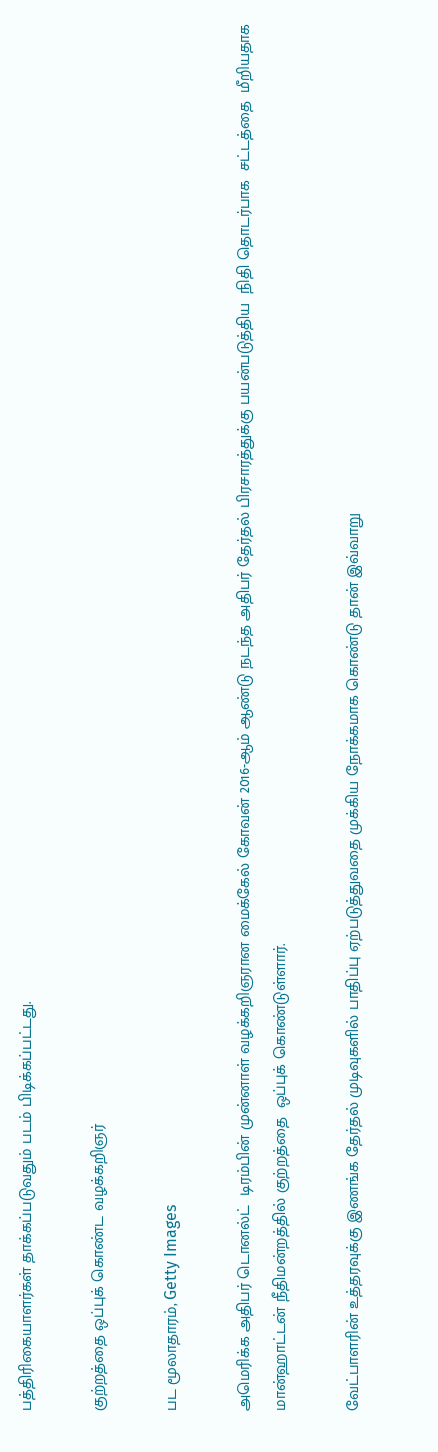பத்திரிகையாளர்கள் தாக்கப்படுவதும் படம் பிடிக்கப்பட்டது.

குற்றத்தை ஒப்புக் கொண்ட வழக்கறிஞர்

பட மூலாதாரம், Getty Images

அமெரிக்க அதிபர் டொனல்ட்  டிரம்பின் முன்னாள் வழக்கறிஞரான மைக்கேல் கோவன் 2016-ஆம் ஆண்டு நடந்த அதிபர் தேர்தல் பிரசாரத்துக்கு பயன்படுத்திய  நிதி தொடர்பாக  சட்டத்தை  மீறியதாக  மான்ஹாட்டன் நீதிமன்றத்தில் குற்றத்தை  ஒப்புக் கொண்டுள்ளார்.

வேட்பாளரின் உத்தரவுக்கு இணங்க தேர்தல் முடிவுகளில் பாதிப்பு ஏற்படுத்துவதை முக்கிய நோக்கமாக கொண்டு தான் இவ்வாறு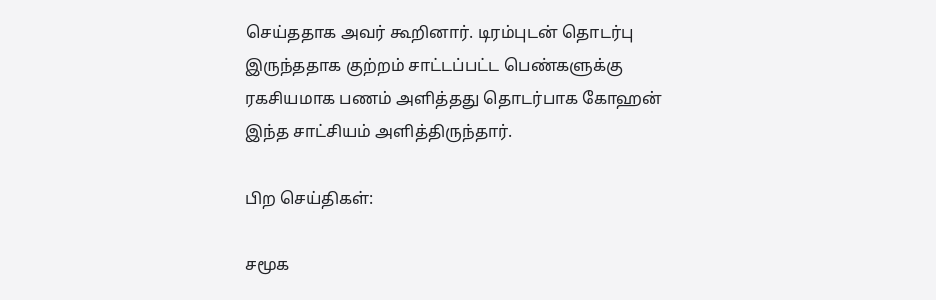செய்ததாக அவர் கூறினார். டிரம்புடன் தொடர்பு இருந்ததாக குற்றம் சாட்டப்பட்ட பெண்களுக்கு ரகசியமாக பணம் அளித்தது தொடர்பாக கோஹன் இந்த சாட்சியம் அளித்திருந்தார்.

பிற செய்திகள்:

சமூக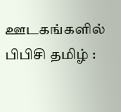ஊடகங்களில் பிபிசி தமிழ் :